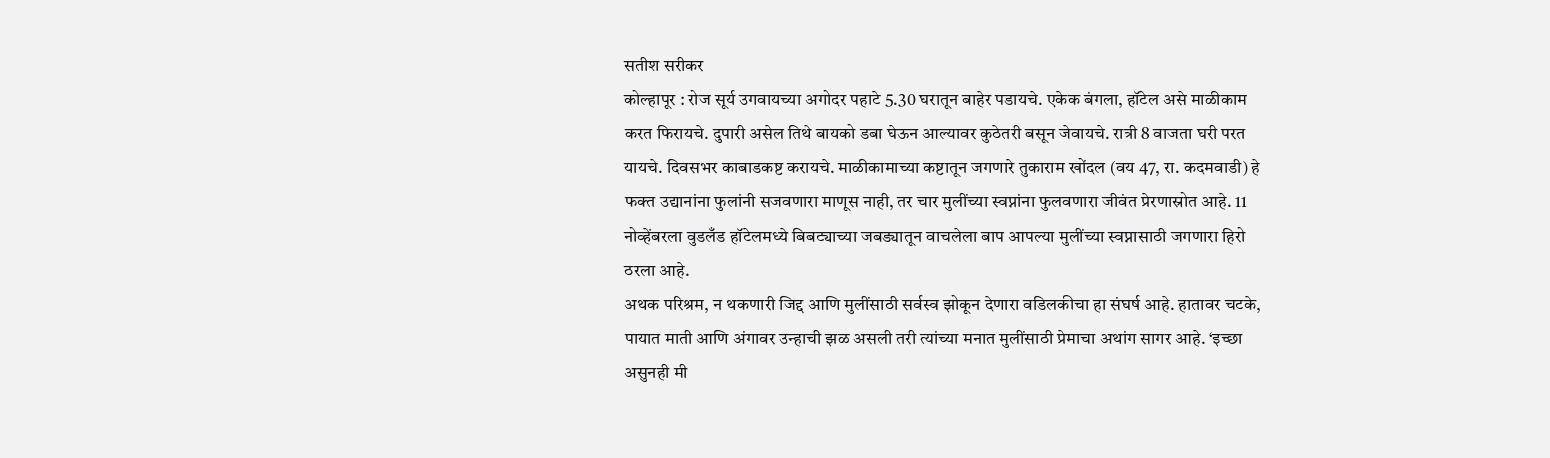सतीश सरीकर
कोल्हापूर : रोज सूर्य उगवायच्या अगोदर पहाटे 5.30 घरातून बाहेर पडायचे. एकेक बंगला, हॉटेल असे माळीकाम करत फिरायचे. दुपारी असेल तिथे बायको डबा घेऊन आल्यावर कुठेतरी बसून जेवायचे. रात्री 8 वाजता घरी परत यायचे. दिवसभर काबाडकष्ट करायचे. माळीकामाच्या कष्टातून जगणारे तुकाराम खोंदल (वय 47, रा. कदमवाडी) हे फक्त उद्यानांना फुलांनी सजवणारा माणूस नाही, तर चार मुलींच्या स्वप्नांना फुलवणारा जीवंत प्रेरणास्रोत आहे. 11 नोव्हेंबरला वुडलँड हॉटेलमध्ये बिबट्याच्या जबड्यातून वाचलेला बाप आपल्या मुलींच्या स्वप्नासाठी जगणारा हिरो ठरला आहे.
अथक परिश्रम, न थकणारी जिद्द आणि मुलींसाठी सर्वस्व झोकून देणारा वडिलकीचा हा संघर्ष आहे. हातावर चटके, पायात माती आणि अंगावर उन्हाची झळ असली तरी त्यांच्या मनात मुलींसाठी प्रेमाचा अथांग सागर आहे. ‘इच्छा असुनही मी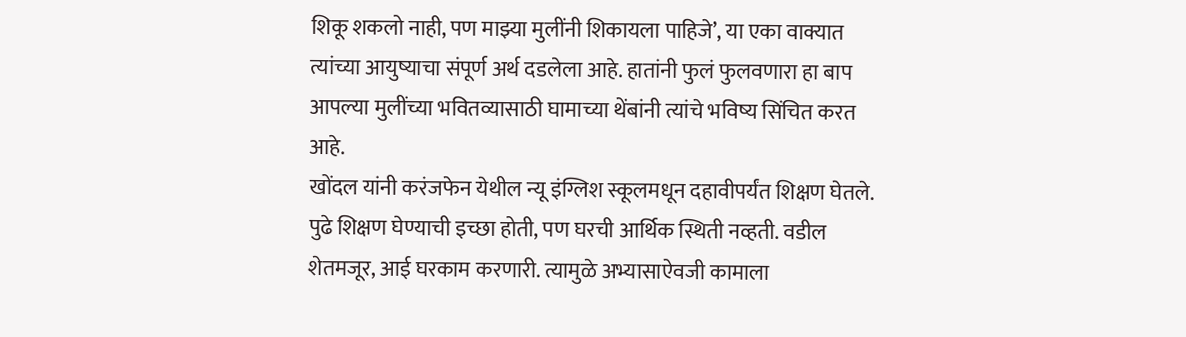शिकू शकलो नाही, पण माझ्या मुलींनी शिकायला पाहिजे’, या एका वाक्यात त्यांच्या आयुष्याचा संपूर्ण अर्थ दडलेला आहे. हातांनी फुलं फुलवणारा हा बाप आपल्या मुलींच्या भवितव्यासाठी घामाच्या थेंबांनी त्यांचे भविष्य सिंचित करत आहे.
खोंदल यांनी करंजफेन येथील न्यू इंग्लिश स्कूलमधून दहावीपर्यंत शिक्षण घेतले. पुढे शिक्षण घेण्याची इच्छा होती, पण घरची आर्थिक स्थिती नव्हती. वडील शेतमजूर, आई घरकाम करणारी. त्यामुळे अभ्यासाऐवजी कामाला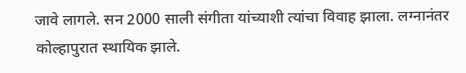जावे लागले. सन 2000 साली संगीता यांच्याशी त्यांचा विवाह झाला. लग्नानंतर कोल्हापुरात स्थायिक झाले.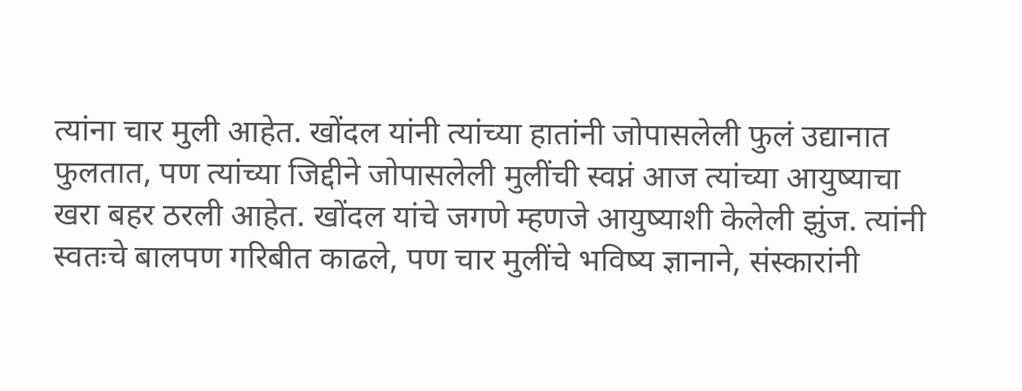त्यांना चार मुली आहेत. खोंदल यांनी त्यांच्या हातांनी जोपासलेली फुलं उद्यानात फुलतात, पण त्यांच्या जिद्दीने जोपासलेली मुलींची स्वप्नं आज त्यांच्या आयुष्याचा खरा बहर ठरली आहेत. खोंदल यांचे जगणे म्हणजे आयुष्याशी केलेली झुंज. त्यांनी स्वतःचे बालपण गरिबीत काढले, पण चार मुलींचे भविष्य ज्ञानाने, संस्कारांनी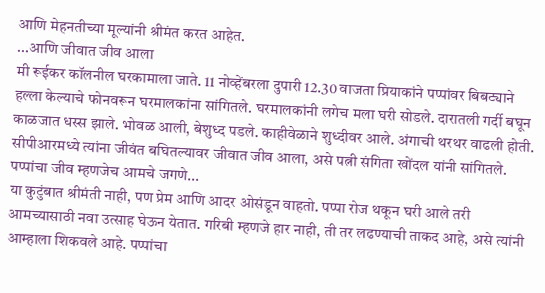आणि मेहनतीच्या मूल्यांनी श्रीमंत करत आहेत.
...आणि जीवात जीव आला
मी रूईकर कॉलनील घरकामाला जाते. 11 नोव्हेंबरला दुपारी 12.30 वाजता प्रियाकांने पप्पांवर बिबट्याने हल्ला केल्याचे फोनवरून घरमालकांना सांगितले. घरमालकांनी लगेच मला घरी सोडले. दारातली गर्दी बघून काळजात धस्स झाले. भोवळ आली, बेशुध्द पडले. काहीवेळाने शुध्दीवर आले. अंगाची थरथर वाढली होती. सीपीआरमध्ये त्यांना जीवंत बघितल्यावर जीवात जीव आला, असे पत्नी संगिता खोंदल यांनी सांगितले.
पप्पांचा जीव म्हणजेच आमचे जगणे...
या कुटुंबात श्रीमंती नाही, पण प्रेम आणि आदर ओसंडून वाहतो. पप्पा रोज थकून घरी आले तरी आमच्यासाठी नवा उत्साह घेऊन येतात. गरिबी म्हणजे हार नाही, ती तर लढण्याची ताकद आहे, असे त्यांनी आम्हाला शिकवले आहे. पप्पांचा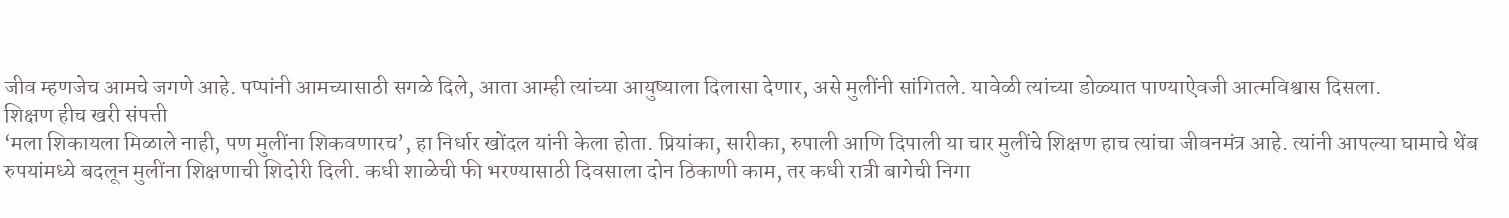जीव म्हणजेच आमचे जगणे आहे. पप्पांनी आमच्यासाठी सगळे दिले, आता आम्ही त्यांच्या आयुष्याला दिलासा देणार, असे मुलींनी सांगितले. यावेळी त्यांच्या डोळ्यात पाण्याऐवजी आत्मविश्वास दिसला.
शिक्षण हीच खरी संपत्ती
‘मला शिकायला मिळाले नाही, पण मुलींना शिकवणारच’, हा निर्धार खोंदल यांनी केला होता. प्रियांका, सारीका, रुपाली आणि दिपाली या चार मुलींचे शिक्षण हाच त्यांचा जीवनमंत्र आहे. त्यांनी आपल्या घामाचे थेंब रुपयांमध्ये बदलून मुलींना शिक्षणाची शिदोरी दिली. कधी शाळेची फी भरण्यासाठी दिवसाला दोन ठिकाणी काम, तर कधी रात्री बागेची निगा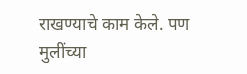राखण्याचे काम केले. पण मुलींच्या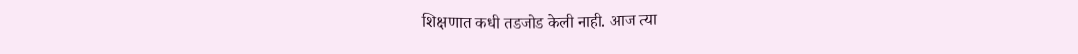शिक्षणात कधी तडजोड केली नाही. आज त्या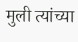मुली त्यांच्या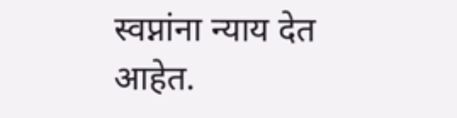स्वप्नांना न्याय देत आहेत.